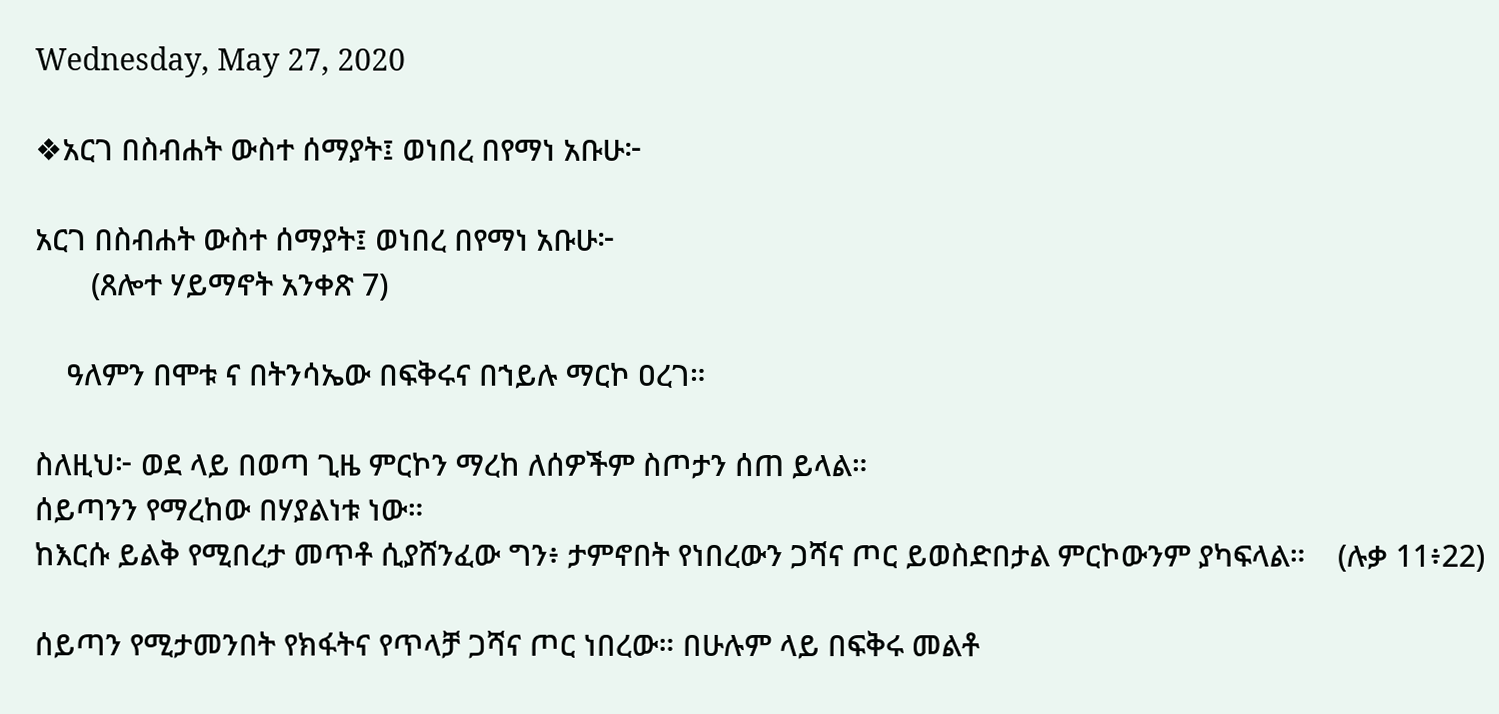Wednesday, May 27, 2020

❖አርገ በስብሐት ውስተ ሰማያት፤ ወነበረ በየማነ አቡሁ፦

አርገ በስብሐት ውስተ ሰማያት፤ ወነበረ በየማነ አቡሁ፦
       (ጸሎተ ሃይማኖት አንቀጽ 7)

    ዓለምን በሞቱ ና በትንሳኤው በፍቅሩና በኀይሉ ማርኮ ዐረገ።

ስለዚህ፦ ወደ ላይ በወጣ ጊዜ ምርኮን ማረከ ለሰዎችም ስጦታን ሰጠ ይላል።
ሰይጣንን የማረከው በሃያልነቱ ነው።
ከእርሱ ይልቅ የሚበረታ መጥቶ ሲያሸንፈው ግን፥ ታምኖበት የነበረውን ጋሻና ጦር ይወስድበታል ምርኮውንም ያካፍላል።    (ሉቃ 11፥22)

ሰይጣን የሚታመንበት የክፋትና የጥላቻ ጋሻና ጦር ነበረው። በሁሉም ላይ በፍቅሩ መልቶ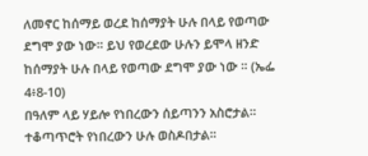ለመኖር ከሰማይ ወረደ ከሰማያት ሁሉ በላይ የወጣው ደግሞ ያው ነው። ይህ የወረደው ሁሉን ይሞላ ዘንድ ከሰማያት ሁሉ በላይ የወጣው ደግሞ ያው ነው ። (ኤፌ 4፥8-10)
በዓለም ላይ ሃይሎ የነበረውን ሰይጣንን አስሮታል። ተቆጣጥሮት የነበረውን ሁሉ ወስዶበታል።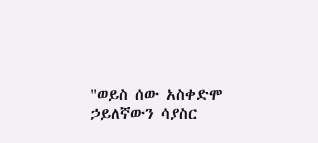"ወይስ ሰው አስቀድሞ ኃይለኛውን ሳያስር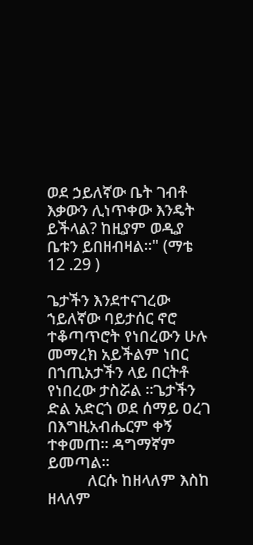ወደ ኃይለኛው ቤት ገብቶ እቃውን ሊነጥቀው እንዴት ይችላል? ከዚያም ወዲያ ቤቱን ይበዘብዛል።" (ማቴ 12 .29 )

ጌታችን እንደተናገረው ኀይለኛው ባይታሰር ኖሮ ተቆጣጥሮት የነበረውን ሁሉ መማረክ አይችልም ነበር በኀጢአታችን ላይ በርትቶ የነበረው ታስሯል ።ጌታችን ድል አድርጎ ወደ ሰማይ ዐረገ በእግዚአብሔርም ቀኝ ተቀመጠ። ዳግማኛም ይመጣል።
          ለርሱ ከዘላለም እስከ ዘላለም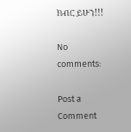ክብር ይሁን!!!

No comments:

Post a Comment